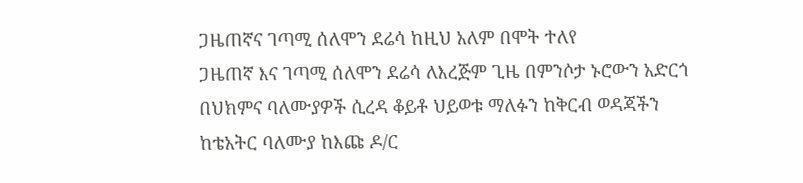ጋዜጠኛና ገጣሚ ሰለሞን ደሬሳ ከዚህ አለም በሞት ተለየ
ጋዜጠኛ እና ገጣሚ ሰለሞን ደሬሳ ለእረጅም ጊዜ በምንሶታ ኑሮውን አድርጎ በህክምና ባለሙያዎች ሲረዳ ቆይቶ ህይወቱ ማለፉን ከቅርብ ወዳጃችን ከቴአትር ባለሙያ ከእጩ ዶ/ር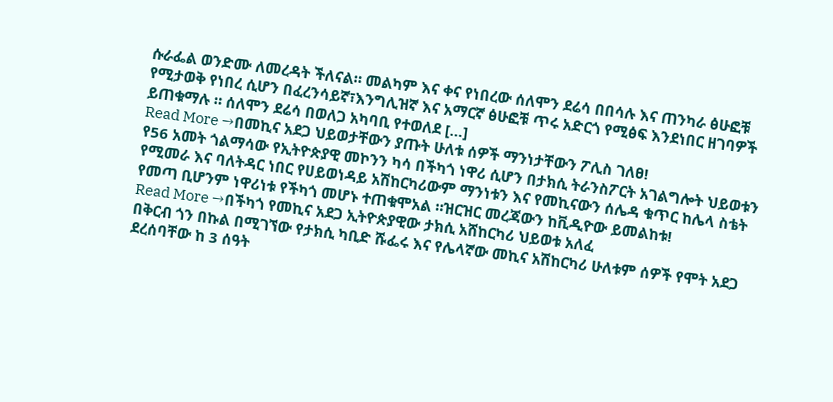ሱራፌል ወንድሙ ለመረዳት ችለናል። መልካም እና ቀና የነበረው ሰለሞን ደሬሳ በበሳሉ እና ጠንካራ ፅሁፎቹ የሚታወቅ የነበረ ሲሆን በፈረንሳይኛ፣እንግሊዝኛ እና አማርኛ ፅሁፎቹ ጥሩ አድርጎ የሚፅፍ እንደነበር ዘገባዎች ይጠቁማሉ ። ሰለሞን ደሬሳ በወለጋ አካባቢ የተወለደ […]
Read More →በመኪና አደጋ ህይወታቸውን ያጡት ሁለቱ ሰዎች ማንነታቸውን ፖሊስ ገለፀ!
የ56 አመት ጎልማሳው የኢትዮጵያዊ መኮንን ካሳ በችካጎ ነዋሪ ሲሆን በታክሲ ትራንስፖርት አገልግሎት ህይወቱን የሚመራ እና ባለትዳር ነበር የሀይወነዳይ አሽከርካሪውም ማንነቱን እና የመኪናውን ሰሌዳ ቁጥር ከሌላ ስቴት የመጣ ቢሆንም ነዋሪነቱ የችካጎ መሆኑ ተጠቁሞአል ።ዝርዝር መረጃውን ከቪዲዮው ይመልከቱ!
Read More →በችካጎ የመኪና አደጋ ኢትዮጵያዊው ታክሲ አሸከርካሪ ህይወቱ አለፈ
በቅርብ ጎን በኩል በሚገኘው የታክሲ ካቢድ ሹፌሩ እና የሌላኛው መኪና አሽከርካሪ ሁለቱም ሰዎች የሞት አደጋ ደረሰባቸው ከ 3 ሰዓት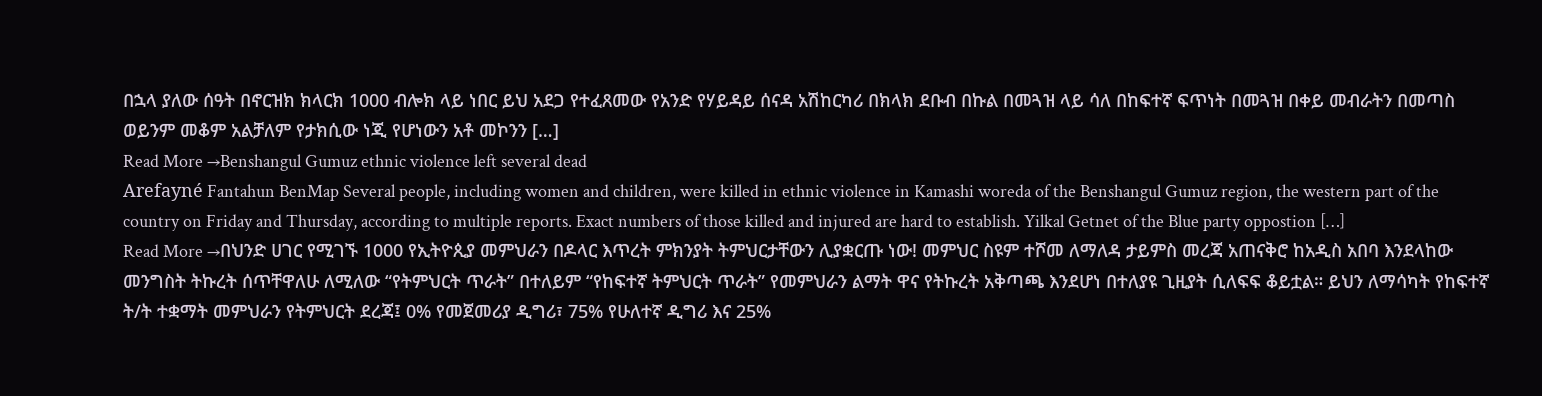በኋላ ያለው ሰዓት በኖርዝክ ክላርክ 1000 ብሎክ ላይ ነበር ይህ አደጋ የተፈጸመው የአንድ የሃይዳይ ሰናዳ አሽከርካሪ በክላክ ደቡብ በኩል በመጓዝ ላይ ሳለ በከፍተኛ ፍጥነት በመጓዝ በቀይ መብራትን በመጣስ ወይንም መቆም አልቻለም የታክሲው ነጂ የሆነውን አቶ መኮንን […]
Read More →Benshangul Gumuz ethnic violence left several dead
Arefayné Fantahun BenMap Several people, including women and children, were killed in ethnic violence in Kamashi woreda of the Benshangul Gumuz region, the western part of the country on Friday and Thursday, according to multiple reports. Exact numbers of those killed and injured are hard to establish. Yilkal Getnet of the Blue party oppostion […]
Read More →በህንድ ሀገር የሚገኙ 1000 የኢትዮጲያ መምህራን በዶላር እጥረት ምክንያት ትምህርታቸውን ሊያቋርጡ ነው! መምህር ስዩም ተሾመ ለማለዳ ታይምስ መረጃ አጠናቅሮ ከአዲስ አበባ እንደላከው
መንግስት ትኩረት ሰጥቸዋለሁ ለሚለው “የትምህርት ጥራት” በተለይም “የከፍተኛ ትምህርት ጥራት” የመምህራን ልማት ዋና የትኩረት አቅጣጫ እንደሆነ በተለያዩ ጊዚያት ሲለፍፍ ቆይቷል። ይህን ለማሳካት የከፍተኛ ት/ት ተቋማት መምህራን የትምህርት ደረጃ፤ 0% የመጀመሪያ ዲግሪ፣ 75% የሁለተኛ ዲግሪ እና 25%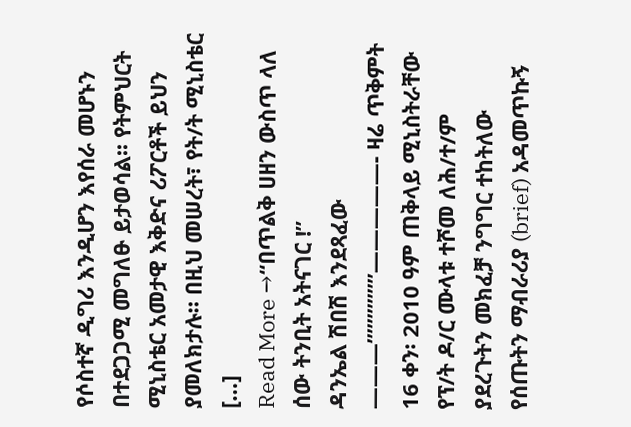የሶስተኛ ዲግሪ እንዲሆን እየሰራ መሆኑን በተደጋጋሚ መግለፁ ይታወሳል፡፡ የትምህርት ሚኒስቴር አመታዊ እቅድና ሪፖርቶች ይህን ያመለክታሉ። በዚህ መሠረት፣ የት/ት ሚኒስቴር […]
Read More →“በጥልቅ ሀዘን ውስጥ ላለ ሰው ትንቢት አትናገር !”
ዳንኤል ሽበሽ እንደጻፈው ———”””””””—————- ዛሬ ጥቅምት 16 ቀን፡ 2010 ዓም ጠቅላይ ሚኒስትራቸው የፕ/ት ዶ/ር ሙላቱ ተሾመ ለሕ/ተ/ም ያደረጉትን መክፈቻ ንግግር ተከትለው የሰጡትን ማብራሪያ (brief) አዳመጥኩኝ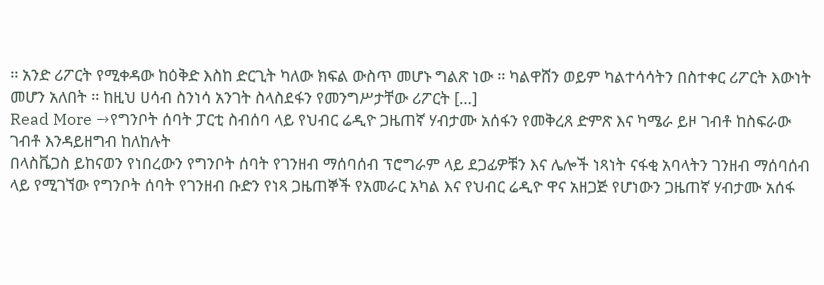፡፡ አንድ ሪፖርት የሚቀዳው ከዕቅድ እስከ ድርጊት ካለው ክፍል ውስጥ መሆኑ ግልጽ ነው ፡፡ ካልዋሸን ወይም ካልተሳሳትን በስተቀር ሪፖርት እውነት መሆን አለበት ፡፡ ከዚህ ሀሳብ ስንነሳ አንገት ስላስደፋን የመንግሥታቸው ሪፖርት […]
Read More →የግንቦት ሰባት ፓርቲ ስብሰባ ላይ የህብር ሬዲዮ ጋዜጠኛ ሃብታሙ አሰፋን የመቅረጸ ድምጽ እና ካሜራ ይዞ ገብቶ ከስፍራው ገብቶ እንዳይዘግብ ከለከሉት
በላስቬጋስ ይከናወን የነበረውን የግንቦት ሰባት የገንዘብ ማሰባሰብ ፕሮግራም ላይ ደጋፊዎቹን እና ሌሎች ነጻነት ናፋቂ አባላትን ገንዘብ ማሰባሰብ ላይ የሚገኘው የግንቦት ሰባት የገንዘብ ቡድን የነጻ ጋዜጠኞች የአመራር አካል እና የህብር ሬዲዮ ዋና አዘጋጅ የሆነውን ጋዜጠኛ ሃብታሙ አሰፋ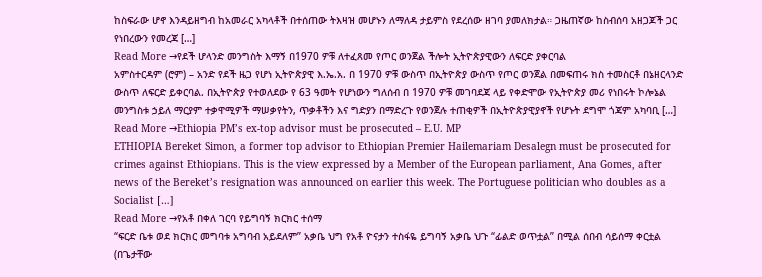ከስፍራው ሆኖ እንዳይዘግብ ከአመራር አካላቶች በተሰጠው ትእዛዝ መሆኑን ለማለዳ ታይምስ የደረሰው ዘገባ ያመለክታል። ጋዜጠኛው ከስብሰባ አዘጋጆች ጋር የነበረውን የመረጃ […]
Read More →የደች ሆላንድ መንግስት እማኝ በ1970 ዎቹ ለተፈጸመ የጦር ወንጀል ችሎት ኢትዮጵያዊውን ለፍርድ ያቀርባል
አምስተርዳም (ሮም) – አንድ የደች ዜጋ የሆነ ኢትዮጵያዊ እ.ኤ.አ. በ 1970 ዎቹ ውስጥ በኢትዮጵያ ውስጥ የጦር ወንጀል በመፍጠሩ ክስ ተመስርቶ በኔዘርላንድ ውስጥ ለፍርድ ይቀርባል. በኢትዮጵያ የተወለደው የ 63 ዓመት የሆነውን ግለሰብ በ 1970 ዎቹ መገባደጃ ላይ የቀድሞው የኢትዮጵያ መሪ የነበሩት ኮሎኔል መንግስቱ ኃይለ ማርያም ተቃዋሚዎች ማሠቃየትን, ጥቃቶችን እና ግድያን በማድረጉ የወንጀሉ ተጠቂዎች በኢትዮጵያዊያኖች የሆኑት ደግሞ ጎጃም አካባቢ […]
Read More →Ethiopia PM’s ex-top advisor must be prosecuted – E.U. MP
ETHIOPIA Bereket Simon, a former top advisor to Ethiopian Premier Hailemariam Desalegn must be prosecuted for crimes against Ethiopians. This is the view expressed by a Member of the European parliament, Ana Gomes, after news of the Bereket’s resignation was announced on earlier this week. The Portuguese politician who doubles as a Socialist […]
Read More →የአቶ በቀለ ገርባ የይግባኝ ክርክር ተሰማ
“ፍርድ ቤቱ ወደ ክርክር መግባቱ አግባብ አይደለም” አቃቤ ህግ የአቶ ዮናታን ተስፋዬ ይግባኝ አቃቤ ህጉ “ፊልድ ወጥቷል” በሚል ሰበብ ሳይሰማ ቀርቷል (በጌታቸው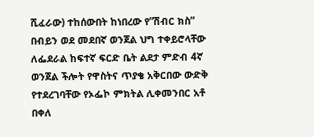ሺፈራው) ተከሰውበት ከነበረው የ”ሽብር ክስ” በብይን ወደ መደበኛ ወንጀል ህግ ተቀይሮላቸው ለፌደራል ከፍተኛ ፍርድ ቤት ልደታ ምድብ 4ኛ ወንጀል ችሎት የዋስትና ጥያቄ አቅርበው ውድቅ የተደረገባቸው የኦፌኮ ምክትል ሊቀመንበር አቶ በቀለ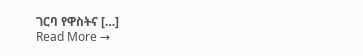ገርባ የዋስትና […]
Read More →